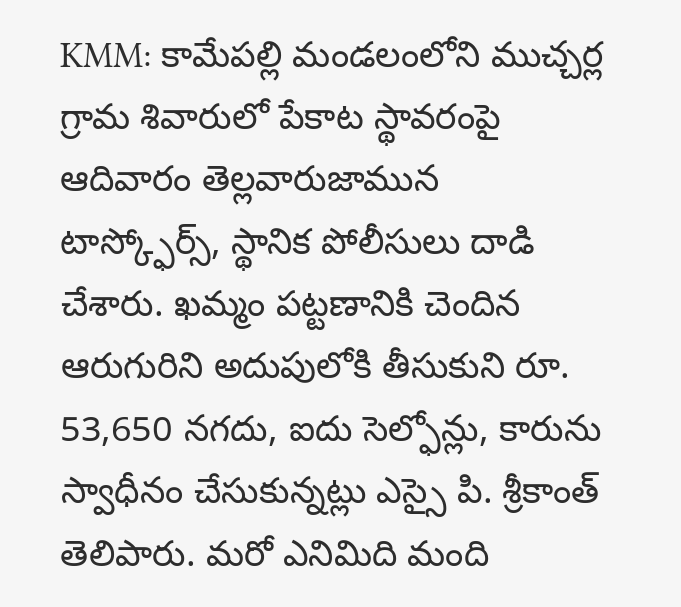KMM: కామేపల్లి మండలంలోని ముచ్చర్ల గ్రామ శివారులో పేకాట స్థావరంపై ఆదివారం తెల్లవారుజామున టాస్క్ఫోర్స్, స్థానిక పోలీసులు దాడి చేశారు. ఖమ్మం పట్టణానికి చెందిన ఆరుగురిని అదుపులోకి తీసుకుని రూ. 53,650 నగదు, ఐదు సెల్ఫోన్లు, కారును స్వాధీనం చేసుకున్నట్లు ఎస్సై పి. శ్రీకాంత్ తెలిపారు. మరో ఎనిమిది మంది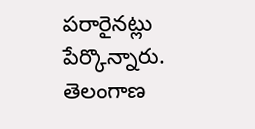పరారైనట్లు పేర్కొన్నారు.
తెలంగాణ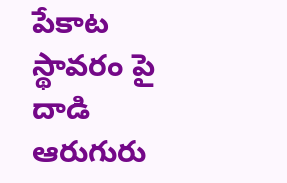పేకాట స్థావరం పై దాడి ఆరుగురు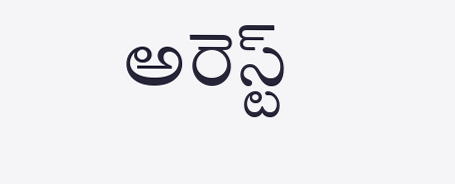అరెస్ట్